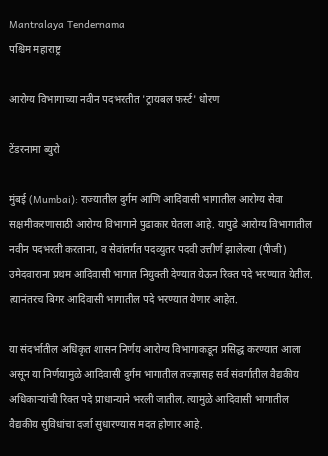Mantralaya Tendernama
पश्चिम महाराष्ट्र

आरोग्य विभागाच्या नवीन पदभरतीत 'ट्रायबल फर्स्ट' धोरण

टेंडरनामा ब्युरो

मुंबई (Mumbai): राज्यातील दुर्गम आणि आदिवासी भागातील आरोग्य सेवा सक्षमीकरणासाठी आरोग्य विभागाने पुढाकार घेतला आहे. यापुढे आरोग्य विभागातील नवीन पदभरती करताना, व सेवांतर्गत पदव्युतर पदवी उत्तीर्ण झालेल्या (पीजी) उमेदवाराना प्रथम आदिवासी भागात नियुक्ती देण्यात येऊन रिक्त पदे भरण्यात येतील. त्यानंतरच बिगर आदिवासी भागातील पदे भरण्यात येणार आहेत.

या संदर्भातील अधिकृत शासन निर्णय आरोग्य विभागाकडून प्रसिद्ध करण्यात आला असून या निर्णयामुळे आदिवासी दुर्गम भागातील तज्ज्ञासह सर्व संवर्गातील वैद्यकीय अधिकाऱ्यांची रिक्त पदे प्राधान्याने भरली जातील. त्यामुळे आदिवासी भागातील वैद्यकीय सुविधांचा दर्जा सुधारण्यास मदत होणार आहे.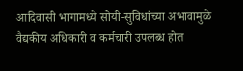आदिवासी भागामध्ये सोयी-सुविधांच्या अभावामुळे वैद्यकीय अधिकारी व कर्मचारी उपलब्ध होत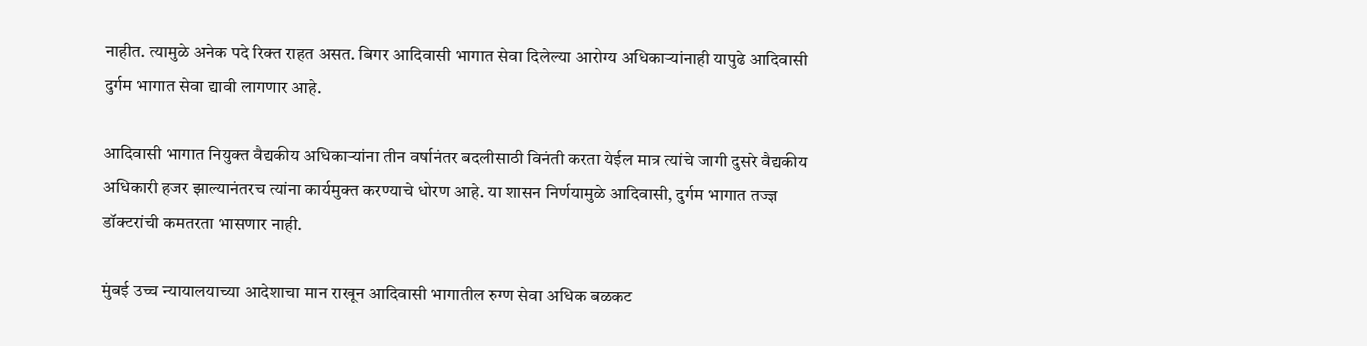नाहीत. त्यामुळे अनेक पदे रिक्त राहत असत. बिगर आदिवासी भागात सेवा दिलेल्या आरोग्य अधिकाऱ्यांनाही यापुढे आदिवासी दुर्गम भागात सेवा द्यावी लागणार आहे.

आदिवासी भागात नियुक्त वैद्यकीय अधिकाऱ्यांना तीन वर्षानंतर बदलीसाठी विनंती करता येईल मात्र त्यांचे जागी दुसरे वैद्यकीय अधिकारी हजर झाल्यानंतरच त्यांना कार्यमुक्त करण्याचे धोरण आहे. या शासन निर्णयामुळे आदिवासी, दुर्गम भागात तज्ज्ञ डॉक्टरांची कमतरता भासणार नाही.

मुंबई उच्च न्यायालयाच्या आदेशाचा मान राखून आदिवासी भागातील रुग्ण सेवा अधिक बळकट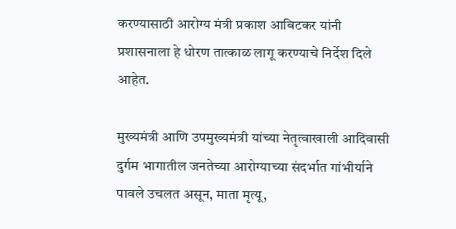करण्यासाठी आरोग्य मंत्री प्रकाश आबिटकर यांनी प्रशासनाला हे धोरण तात्काळ लागू करण्याचे निर्देश दिले आहेत.

मुख्यमंत्री आणि उपमुख्यमंत्री यांच्या नेतृत्वाखाली आदिवासी दुर्गम भागातील जनतेच्या आरोग्याच्या संदर्भात गांभीर्याने पावले उचलत असून, माता मृत्यू,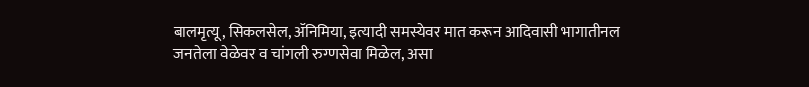बालमृत्यू, सिकलसेल, ॲनिमिया, इत्यादी समस्येवर मात करून आदिवासी भागातीनल जनतेला वेळेवर व चांगली रुग्णसेवा मिळेल, असा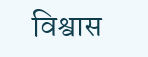विश्वास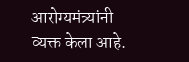आरोग्यमंत्र्यांनी व्यक्त केला आहे.